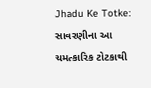Jhadu Ke Totke: સાવરણીના આ ચમત્કારિક ટોટકાથી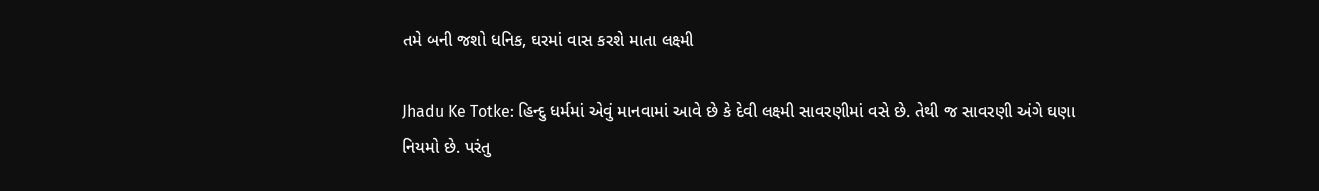તમે બની જશો ધનિક, ઘરમાં વાસ કરશે માતા લક્ષ્મી

Jhadu Ke Totke: હિન્દુ ધર્મમાં એવું માનવામાં આવે છે કે દેવી લક્ષ્મી સાવરણીમાં વસે છે. તેથી જ સાવરણી અંગે ઘણા નિયમો છે. પરંતુ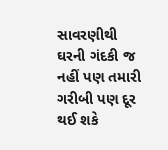સાવરણીથી ઘરની ગંદકી જ નહીં પણ તમારી ગરીબી પણ દૂર થઈ શકે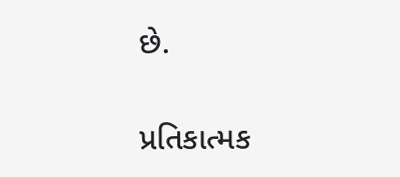છે.

પ્રતિકાત્મક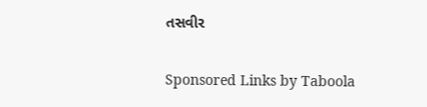તસવીર

Sponsored Links by Taboola